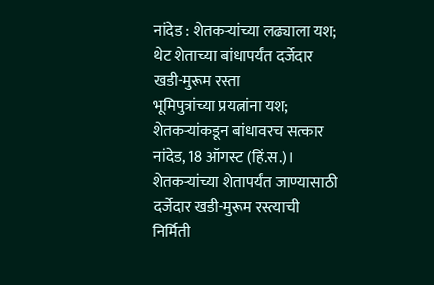नांदेड : शेतकऱ्यांच्या लढ्याला यश; थेट शेताच्या बांधापर्यंत दर्जेदार खडी-मुरूम रस्ता
भूमिपुत्रांच्या प्रयत्नांना यश; शेतकऱ्यांकडून बांधावरच सत्कार नांदेड, 18 ऑगस्ट (हिं.स.)। शेतकऱ्यांच्या शेतापर्यंत जाण्यासाठी दर्जेदार खडी-मुरूम रस्त्याची निर्मिती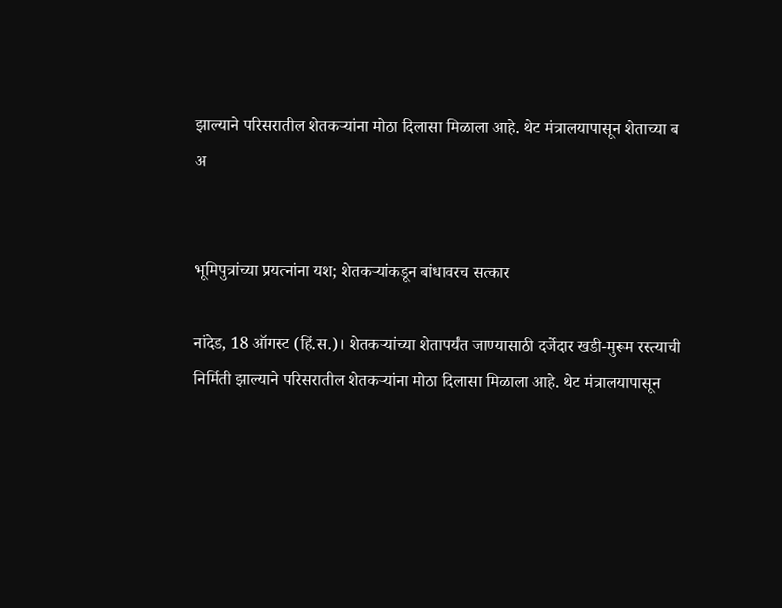झाल्याने परिसरातील शेतकऱ्यांना मोठा दिलासा मिळाला आहे. थेट मंत्रालयापासून शेताच्या ब
अ


भूमिपुत्रांच्या प्रयत्नांना यश; शेतकऱ्यांकडून बांधावरच सत्कार

नांदेड, 18 ऑगस्ट (हिं.स.)। शेतकऱ्यांच्या शेतापर्यंत जाण्यासाठी दर्जेदार खडी-मुरूम रस्त्याची निर्मिती झाल्याने परिसरातील शेतकऱ्यांना मोठा दिलासा मिळाला आहे. थेट मंत्रालयापासून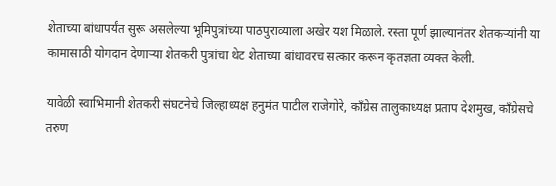शेताच्या बांधापर्यंत सुरू असलेल्या भूमिपुत्रांच्या पाठपुराव्याला अखेर यश मिळाले. रस्ता पूर्ण झाल्यानंतर शेतकऱ्यांनी या कामासाठी योगदान देणाऱ्या शेतकरी पुत्रांचा थेट शेताच्या बांधावरच सत्कार करून कृतज्ञता व्यक्त केली.

यावेळी स्वाभिमानी शेतकरी संघटनेचे जिल्हाध्यक्ष हनुमंत पाटील राजेगोरे, काँग्रेस तालुकाध्यक्ष प्रताप देशमुख, काँग्रेसचे तरुण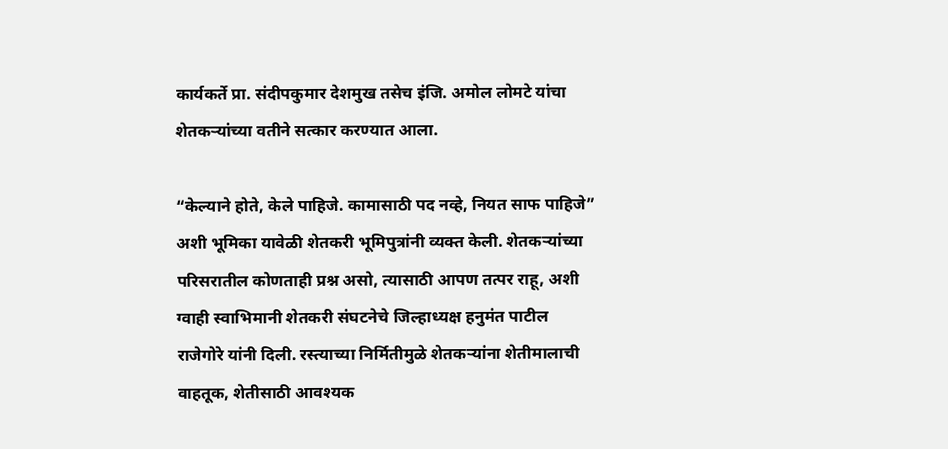कार्यकर्ते प्रा. संदीपकुमार देशमुख तसेच इंजि. अमोल लोमटे यांचा शेतकऱ्यांच्या वतीने सत्कार करण्यात आला.

“केल्याने होते, केले पाहिजे. कामासाठी पद नव्हे, नियत साफ पाहिजे” अशी भूमिका यावेळी शेतकरी भूमिपुत्रांनी व्यक्त केली. शेतकऱ्यांच्या परिसरातील कोणताही प्रश्न असो, त्यासाठी आपण तत्पर राहू, अशी ग्वाही स्वाभिमानी शेतकरी संघटनेचे जिल्हाध्यक्ष हनुमंत पाटील राजेगोरे यांनी दिली. रस्त्याच्या निर्मितीमुळे शेतकऱ्यांना शेतीमालाची वाहतूक, शेतीसाठी आवश्यक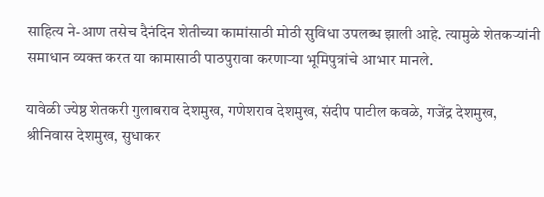साहित्य ने-आण तसेच दैनंदिन शेतीच्या कामांसाठी मोठी सुविधा उपलब्ध झाली आहे. त्यामुळे शेतकऱ्यांनी समाधान व्यक्त करत या कामासाठी पाठपुरावा करणाऱ्या भूमिपुत्रांचे आभार मानले.

यावेळी ज्येष्ठ शेतकरी गुलाबराव देशमुख, गणेशराव देशमुख, संदीप पाटील कवळे, गजेंद्र देशमुख, श्रीनिवास देशमुख, सुधाकर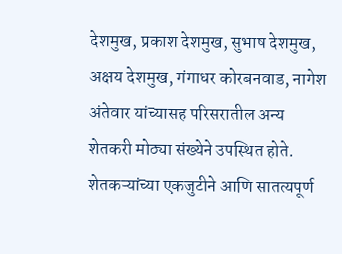देशमुख, प्रकाश देशमुख, सुभाष देशमुख, अक्षय देशमुख, गंगाधर कोरबनवाड, नागेश अंतेवार यांच्यासह परिसरातील अन्य शेतकरी मोठ्या संख्येने उपस्थित होते. शेतकऱ्यांच्या एकजुटीने आणि सातत्यपूर्ण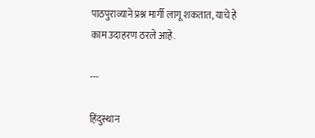पाठपुराव्याने प्रश्न मार्गी लागू शकतात, याचे हे काम उदाहरण ठरले आहे.

---

हिंदुस्थान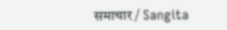समाचार / Sangita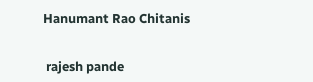Hanumant Rao Chitanis


 rajesh pande